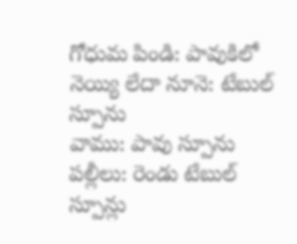గోధుమ పిండి: పావుకిలో
నెయ్యి లేదా నూనె: టేబుల్ స్పూను
వాము: పావు స్పూను
పల్లీలు: రెండు టేబుల్ స్పూన్లు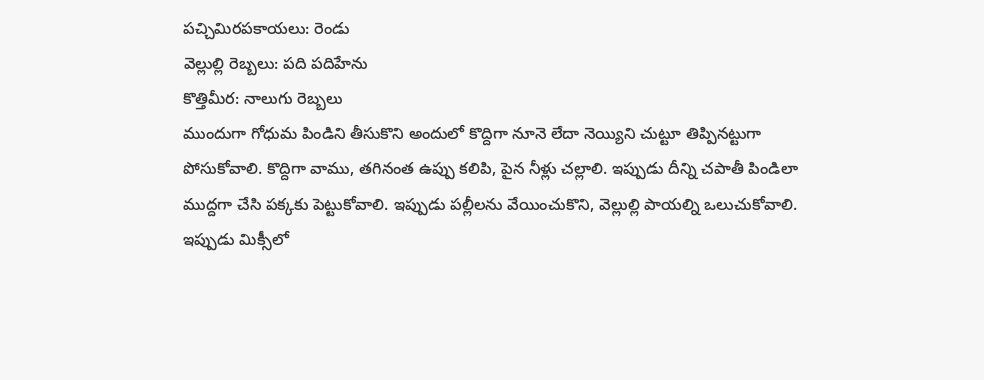పచ్చిమిరపకాయలు: రెండు
వెల్లుల్లి రెబ్బలు: పది పదిహేను
కొత్తిమీర: నాలుగు రెబ్బలు
ముందుగా గోధుమ పిండిని తీసుకొని అందులో కొద్దిగా నూనె లేదా నెయ్యిని చుట్టూ తిప్పినట్టుగా పోసుకోవాలి. కొద్దిగా వాము, తగినంత ఉప్పు కలిపి, పైన నీళ్లు చల్లాలి. ఇప్పుడు దీన్ని చపాతీ పిండిలా ముద్దగా చేసి పక్కకు పెట్టుకోవాలి. ఇప్పుడు పల్లీలను వేయించుకొని, వెల్లుల్లి పాయల్ని ఒలుచుకోవాలి. ఇప్పుడు మిక్సీలో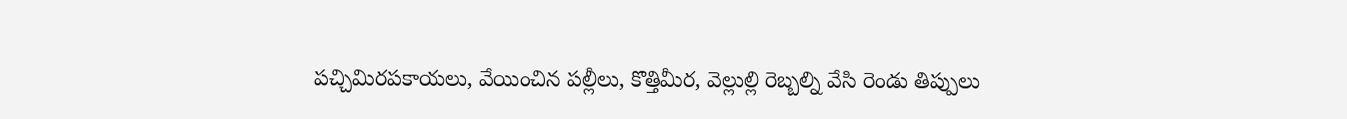పచ్చిమిరపకాయలు, వేయించిన పల్లీలు, కొత్తిమీర, వెల్లుల్లి రెబ్బల్ని వేసి రెండు తిప్పులు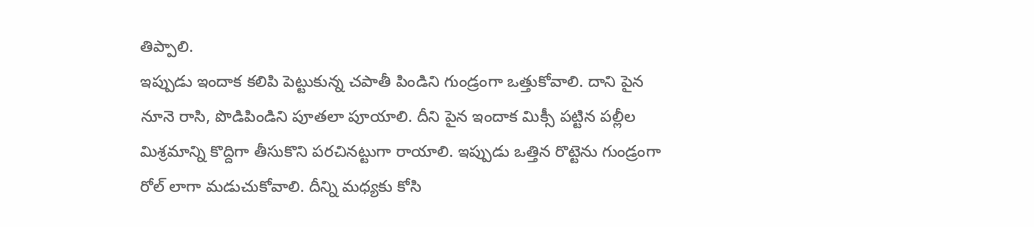తిప్పాలి.
ఇప్పుడు ఇందాక కలిపి పెట్టుకున్న చపాతీ పిండిని గుండ్రంగా ఒత్తుకోవాలి. దాని పైన నూనె రాసి, పొడిపిండిని పూతలా పూయాలి. దీని పైన ఇందాక మిక్సీ పట్టిన పల్లీల మిశ్రమాన్ని కొద్దిగా తీసుకొని పరచినట్టుగా రాయాలి. ఇప్పుడు ఒత్తిన రొట్టెను గుండ్రంగా రోల్ లాగా మడుచుకోవాలి. దీన్ని మధ్యకు కోసి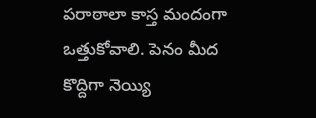పరాఠాలా కాస్త మందంగా ఒత్తుకోవాలి. పెనం మీద కొద్దిగా నెయ్యి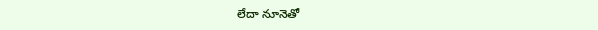లేదా నూనెతో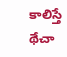కాలిస్తే థేచా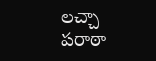లచ్చా పరాఠా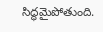సిద్ధమైపోతుంది.